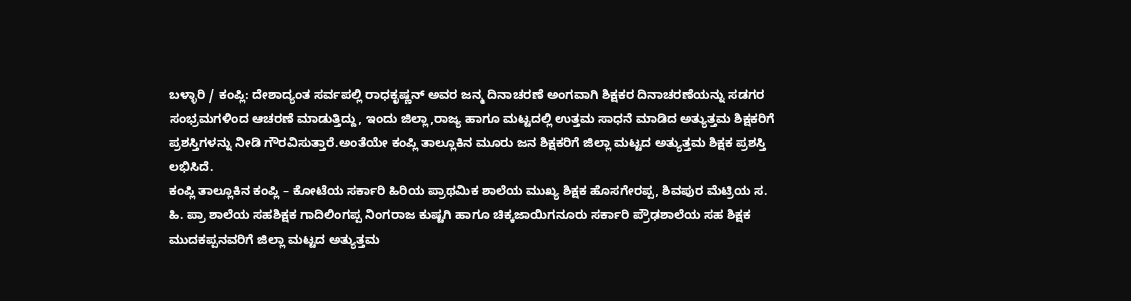ಬಳ್ಳಾರಿ / ಕಂಪ್ಲಿ: ದೇಶಾದ್ಯಂತ ಸರ್ವಪಲ್ಲಿ ರಾಧಕೃಷ್ಣನ್ ಅವರ ಜನ್ಮ ದಿನಾಚರಣೆ ಅಂಗವಾಗಿ ಶಿಕ್ಷಕರ ದಿನಾಚರಣೆಯನ್ನು ಸಡಗರ ಸಂಭ್ರಮಗಳಿಂದ ಆಚರಣೆ ಮಾಡುತ್ತಿದ್ದು, ಇಂದು ಜಿಲ್ಲಾ,ರಾಜ್ಯ ಹಾಗೂ ಮಟ್ಟದಲ್ಲಿ ಉತ್ತಮ ಸಾಧನೆ ಮಾಡಿದ ಅತ್ಯುತ್ತಮ ಶಿಕ್ಷಕರಿಗೆ ಪ್ರಶಸ್ತಿಗಳನ್ನು ನೀಡಿ ಗೌರವಿಸುತ್ತಾರೆ.ಅಂತೆಯೇ ಕಂಪ್ಲಿ ತಾಲ್ಲೂಕಿನ ಮೂರು ಜನ ಶಿಕ್ಷಕರಿಗೆ ಜಿಲ್ಲಾ ಮಟ್ಟದ ಅತ್ಯುತ್ತಮ ಶಿಕ್ಷಕ ಪ್ರಶಸ್ತಿ ಲಭಿಸಿದೆ.
ಕಂಪ್ಲಿ ತಾಲ್ಲೂಕಿನ ಕಂಪ್ಲಿ – ಕೋಟೆಯ ಸರ್ಕಾರಿ ಹಿರಿಯ ಪ್ರಾಥಮಿಕ ಶಾಲೆಯ ಮುಖ್ಯ ಶಿಕ್ಷಕ ಹೊಸಗೇರಪ್ಪ, ಶಿವಪುರ ಮೆಟ್ರಿಯ ಸ. ಹಿ. ಪ್ರಾ ಶಾಲೆಯ ಸಹಶಿಕ್ಷಕ ಗಾದಿಲಿಂಗಪ್ಪ ನಿಂಗರಾಜ ಕುಷ್ಟಗಿ ಹಾಗೂ ಚಿಕ್ಕಜಾಯಿಗನೂರು ಸರ್ಕಾರಿ ಪ್ರೌಢಶಾಲೆಯ ಸಹ ಶಿಕ್ಷಕ ಮುದಕಪ್ಪನವರಿಗೆ ಜಿಲ್ಲಾ ಮಟ್ಟದ ಅತ್ಯುತ್ತಮ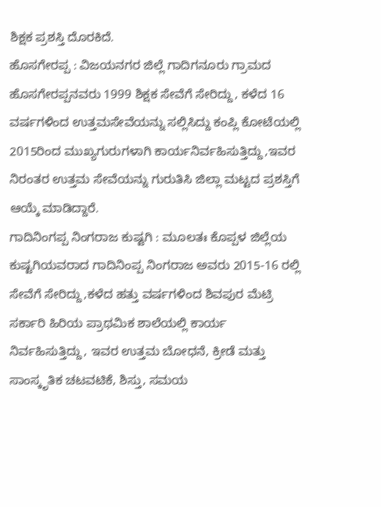ಶಿಕ್ಷಕ ಪ್ರಶಸ್ತಿ ದೊರಕಿದೆ.
ಹೊಸಗೇರಪ್ಪ : ವಿಜಯನಗರ ಜಿಲ್ಲೆ ಗಾದಿಗನೂರು ಗ್ರಾಮದ ಹೊಸಗೇರಪ್ಪನವರು 1999 ಶಿಕ್ಷಕ ಸೇವೆಗೆ ಸೇರಿದ್ದು, ಕಳೆದ 16 ವರ್ಷಗಳಿಂದ ಉತ್ತಮಸೇವೆಯನ್ನು ಸಲ್ಲಿಸಿದ್ದು ಕಂಪ್ಲಿ ಕೋಟೆಯಲ್ಲಿ 2015ರಿಂದ ಮುಖ್ಯಗುರುಗಳಾಗಿ ಕಾರ್ಯನಿರ್ವಹಿಸುತ್ತಿದ್ದು,ಇವರ ನಿರಂತರ ಉತ್ತಮ ಸೇವೆಯನ್ನು ಗುರುತಿಸಿ ಜಿಲ್ಲಾ ಮಟ್ಟದ ಪ್ರಶಸ್ತಿಗೆ ಆಯ್ಕೆ ಮಾಡಿದ್ದಾರೆ.
ಗಾದಿನಿಂಗಪ್ಪ ನಿಂಗರಾಜ ಕುಷ್ಟಗಿ : ಮೂಲತಃ ಕೊಪ್ಪಳ ಜಿಲ್ಲೆಯ ಕುಷ್ಟಗಿಯವರಾದ ಗಾದಿನಿಂಪ್ಪ ನಿಂಗರಾಜ ಅವರು 2015-16 ರಲ್ಲಿ ಸೇವೆಗೆ ಸೇರಿದ್ದು,ಕಳೆದ ಹತ್ತು ವರ್ಷಗಳಿಂದ ಶಿವಪುರ ಮೆಟ್ರಿ ಸರ್ಕಾರಿ ಹಿರಿಯ ಪ್ರಾಥಮಿಕ ಶಾಲೆಯಲ್ಲಿ ಕಾರ್ಯ ನಿರ್ವಹಿಸುತ್ತಿದ್ದು, ಇವರ ಉತ್ತಮ ಬೋಧನೆ, ಕ್ರೀಡೆ ಮತ್ತು ಸಾಂಸ್ಕೃತಿಕ ಚಟವಟಿಕೆ, ಶಿಸ್ತು, ಸಮಯ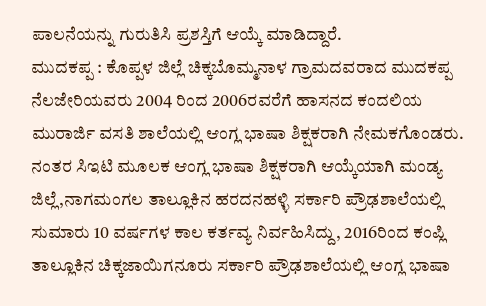ಪಾಲನೆಯನ್ನು ಗುರುತಿಸಿ ಪ್ರಶಸ್ತಿಗೆ ಆಯ್ಕೆ ಮಾಡಿದ್ದಾರೆ.
ಮುದಕಪ್ಪ : ಕೊಪ್ಪಳ ಜಿಲ್ಲೆ ಚಿಕ್ಕಬೊಮ್ಮನಾಳ ಗ್ರಾಮದವರಾದ ಮುದಕಪ್ಪ ನೆಲಜೇರಿಯವರು 2004 ರಿಂದ 2006ರವರೆಗೆ ಹಾಸನದ ಕಂದಲಿಯ ಮುರಾರ್ಜಿ ವಸತಿ ಶಾಲೆಯಲ್ಲಿ ಆಂಗ್ಲ ಭಾಷಾ ಶಿಕ್ಷಕರಾಗಿ ನೇಮಕಗೊಂಡರು.
ನಂತರ ಸಿಇಟಿ ಮೂಲಕ ಆಂಗ್ಲ ಭಾಷಾ ಶಿಕ್ಷಕರಾಗಿ ಆಯ್ಕೆಯಾಗಿ ಮಂಡ್ಯ ಜಿಲ್ಲೆ,ನಾಗಮಂಗಲ ತಾಲ್ಲೂಕಿನ ಹರದನಹಳ್ಳಿ ಸರ್ಕಾರಿ ಪ್ರೌಢಶಾಲೆಯಲ್ಲಿ ಸುಮಾರು 10 ವರ್ಷಗಳ ಕಾಲ ಕರ್ತವ್ಯ ನಿರ್ವಹಿಸಿದ್ದು, 2016ರಿಂದ ಕಂಪ್ಲಿ ತಾಲ್ಲೂಕಿನ ಚಿಕ್ಕಜಾಯಿಗನೂರು ಸರ್ಕಾರಿ ಪ್ರೌಢಶಾಲೆಯಲ್ಲಿ ಆಂಗ್ಲ ಭಾಷಾ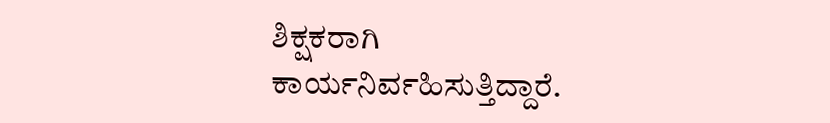ಶಿಕ್ಷಕರಾಗಿ ಕಾರ್ಯನಿರ್ವಹಿಸುತ್ತಿದ್ದಾರೆ.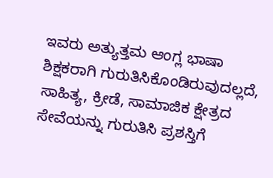ಇವರು ಅತ್ಯುತ್ತಮ ಆಂಗ್ಲ ಭಾಷಾ ಶಿಕ್ಷಕರಾಗಿ ಗುರುತಿಸಿಕೊಂಡಿರುವುದಲ್ಲದೆ, ಸಾಹಿತ್ಯ, ಕ್ರೀಡೆ, ಸಾಮಾಜಿಕ ಕ್ಷೇತ್ರದ ಸೇವೆಯನ್ನು ಗುರುತಿಸಿ ಪ್ರಶಸ್ತಿಗೆ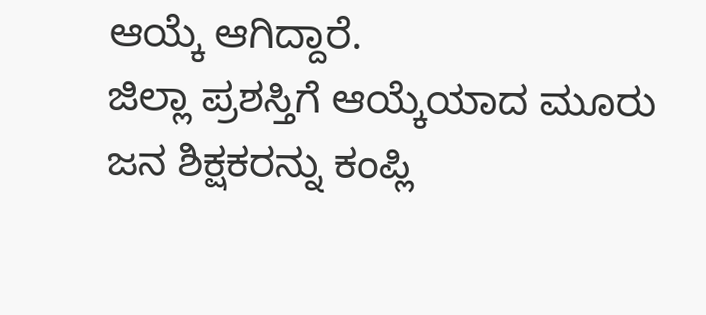ಆಯ್ಕೆ ಆಗಿದ್ದಾರೆ.
ಜಿಲ್ಲಾ ಪ್ರಶಸ್ತಿಗೆ ಆಯ್ಕೆಯಾದ ಮೂರು ಜನ ಶಿಕ್ಷಕರನ್ನು ಕಂಪ್ಲಿ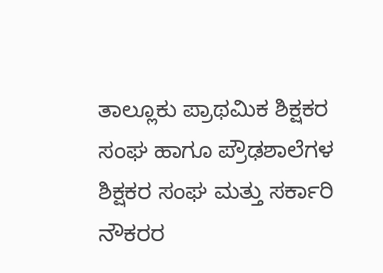ತಾಲ್ಲೂಕು ಪ್ರಾಥಮಿಕ ಶಿಕ್ಷಕರ ಸಂಘ ಹಾಗೂ ಪ್ರೌಢಶಾಲೆಗಳ ಶಿಕ್ಷಕರ ಸಂಘ ಮತ್ತು ಸರ್ಕಾರಿ ನೌಕರರ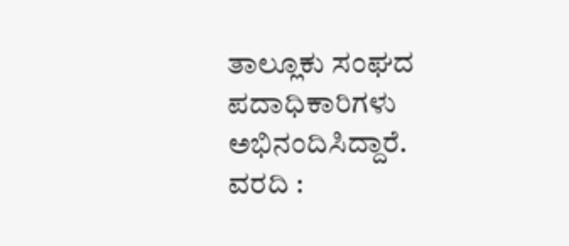ತಾಲ್ಲೂಕು ಸಂಘದ ಪದಾಧಿಕಾರಿಗಳು ಅಭಿನಂದಿಸಿದ್ದಾರೆ.
ವರದಿ :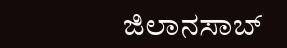ಜಿಲಾನಸಾಬ್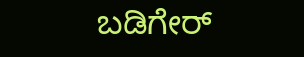ಬಡಿಗೇರ್